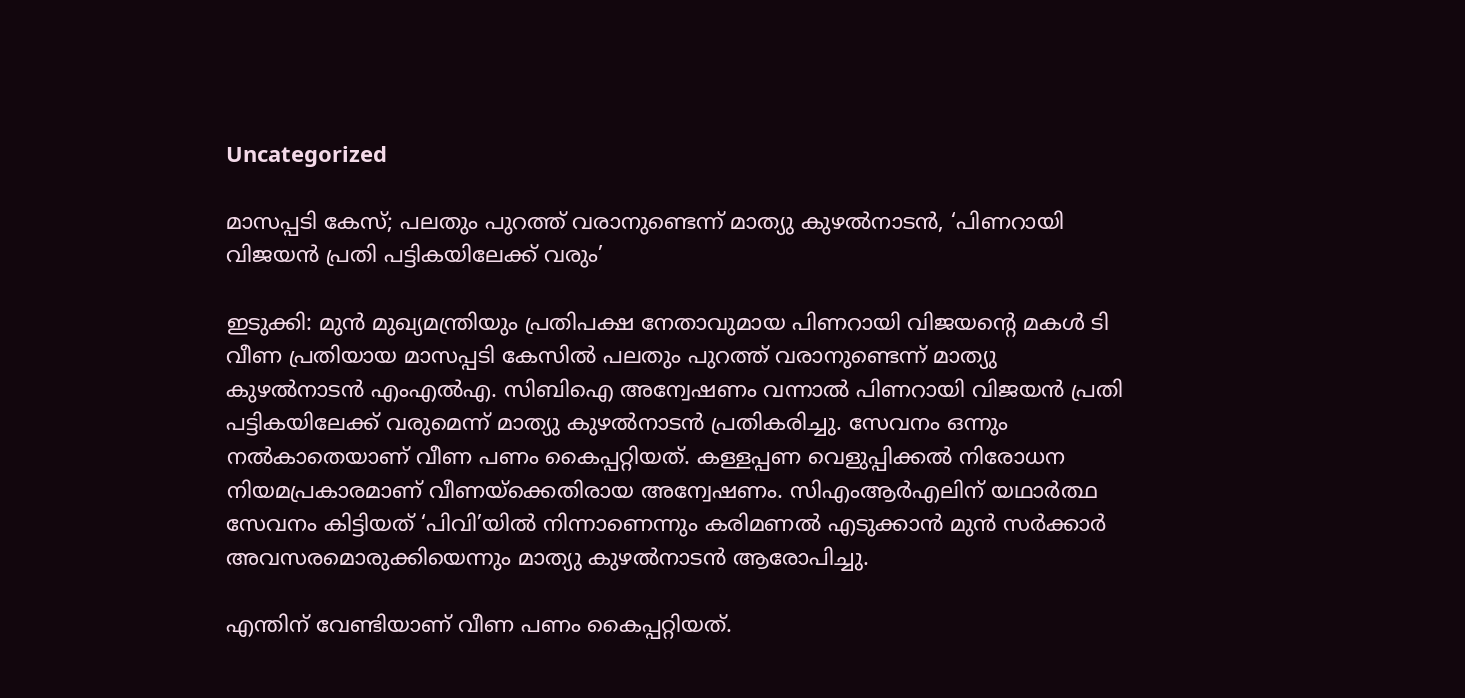Uncategorized

മാസപ്പടി കേസ്; പലതും പുറത്ത് വരാനുണ്ടെന്ന് മാത്യു കുഴല്‍നാടന്‍, ‘പിണറായി വിജയന്‍ പ്രതി പട്ടികയിലേക്ക് വരും’

ഇടുക്കി: മുൻ മുഖ്യമന്ത്രിയും പ്രതിപക്ഷ നേതാവുമായ പിണറായി വിജയൻ്റെ മകൾ ടി വീണ പ്രതിയായ മാസപ്പടി കേസില്‍ പലതും പുറത്ത് വരാനുണ്ടെന്ന് മാത്യു കുഴല്‍നാടന്‍ എംഎല്‍എ. സിബിഐ അന്വേഷണം വന്നാൽ പിണറായി വിജയന്‍ പ്രതി പട്ടികയിലേക്ക് വരുമെന്ന് മാത്യു കുഴല്‍നാടന്‍ പ്രതികരിച്ചു. സേവനം ഒന്നും നൽകാതെയാണ് വീണ പണം കൈപ്പറ്റിയത്. കള്ളപ്പണ വെളുപ്പിക്കൽ നിരോധന നിയമപ്രകാരമാണ് വീണയ്ക്കെതിരായ അന്വേഷണം. സിഎംആര്‍എലിന് യഥാര്‍ത്ഥ സേവനം കിട്ടിയത് ‘പിവി’യില്‍ നിന്നാണെന്നും കരിമണല്‍ എടുക്കാന്‍ മുന്‍ സര്‍ക്കാര്‍ അവസരമൊരുക്കിയെന്നും മാത്യു കുഴല്‍നാടന്‍ ആരോപിച്ചു.

എന്തിന് വേണ്ടിയാണ് വീണ പണം കൈപ്പറ്റിയത്.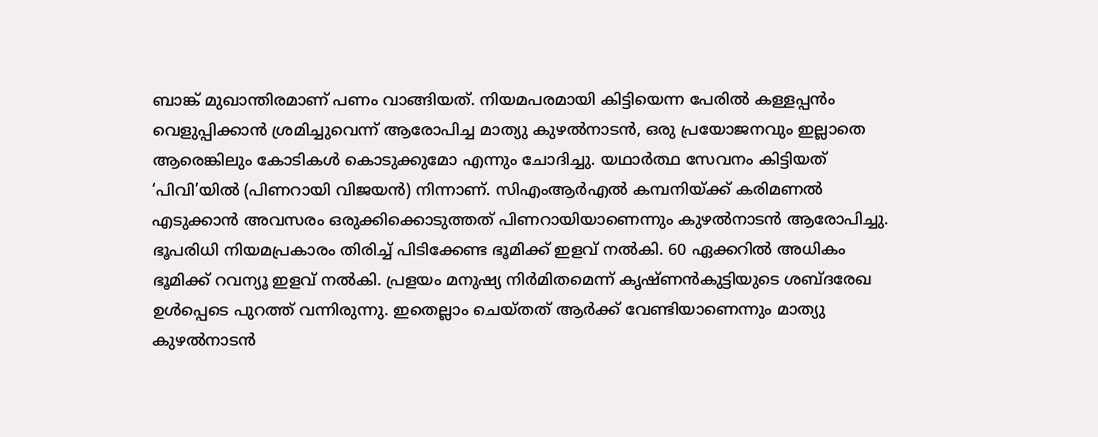ബാങ്ക് മുഖാന്തിരമാണ് പണം വാങ്ങിയത്. നിയമപരമായി കിട്ടിയെന്ന പേരിൽ കള്ളപ്പൻം വെളുപ്പിക്കാൻ ശ്രമിച്ചുവെന്ന് ആരോപിച്ച മാത്യു കുഴല്‍നാടന്‍, ഒരു പ്രയോജനവും ഇല്ലാതെ ആരെങ്കിലും കോടികൾ കൊടുക്കുമോ എന്നും ചോദിച്ചു. യഥാർത്ഥ സേവനം കിട്ടിയത് ‘പിവി’യില്‍ (പിണറായി വിജയന്‍) നിന്നാണ്. സിഎംആര്‍എല്‍ കമ്പനിയ്ക്ക് കരിമണൽ എടുക്കാൻ അവസരം ഒരുക്കിക്കൊടുത്തത് പിണറായിയാണെന്നും കുഴല്‍നാടന്‍ ആരോപിച്ചു. ഭൂപരിധി നിയമപ്രകാരം തിരിച്ച് പിടിക്കേണ്ട ഭൂമിക്ക് ഇളവ് നൽകി. 60 ഏക്കറിൽ അധികം ഭൂമിക്ക് റവന്യൂ ഇളവ് നൽകി. പ്രളയം മനുഷ്യ നിർമിതമെന്ന് കൃഷ്ണൻകുട്ടിയുടെ ശബ്ദരേഖ ഉൾപ്പെടെ പുറത്ത് വന്നിരുന്നു. ഇതെല്ലാം ചെയ്തത് ആർക്ക് വേണ്ടിയാണെന്നും മാത്യു കുഴല്‍നാടന്‍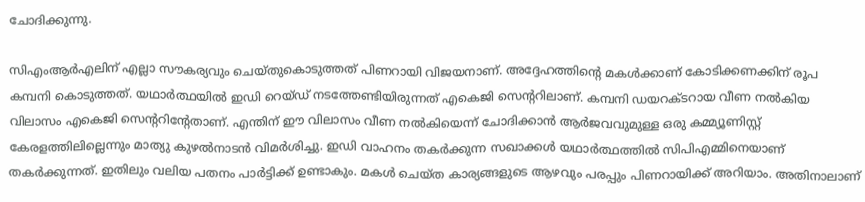ചോദിക്കുന്നു.

സിഎംആര്‍എലിന് എല്ലാ സൗകര്യവും ചെയ്തുകൊടുത്തത് പിണറായി വിജയനാണ്. അദ്ദേഹത്തിൻ്റെ മകൾക്കാണ് കോടിക്കണക്കിന് രൂപ കമ്പനി കൊടുത്തത്. യഥാർത്ഥയിൽ ഇ‍ഡി റെയ്ഡ് നടത്തേണ്ടിയിരുന്നത് എകെജി സെൻ്ററിലാണ്. കമ്പനി ഡയറക്ടറായ വീണ നൽകിയ വിലാസം എകെജി സെൻ്ററിൻ്റേതാണ്. എന്തിന് ഈ വിലാസം വീണ നൽകിയെന്ന് ചോദിക്കാൻ ആർജവവുമുള്ള ഒരു കമ്മ്യൂണിസ്റ്റ് കേരളത്തിലില്ലെന്നും മാത്യു കുഴല്‍നാടന്‍ വിമര്‍ശിച്ചു. ഇഡി വാഹനം തകർക്കുന്ന സഖാക്കൾ യഥാർത്ഥത്തിൽ സിപിഎമ്മിനെയാണ് തകർക്കുന്നത്. ഇതിലും വലിയ പതനം പാർട്ടിക്ക് ഉണ്ടാകും. മകൾ ചെയ്ത കാര്യങ്ങളുടെ ആഴവും പരപ്പും പിണറായിക്ക് അറിയാം. അതിനാലാണ്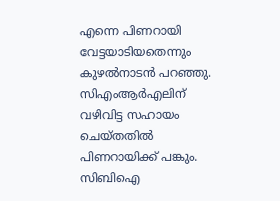എന്നെ പിണറായി വേട്ടയാടിയതെന്നും കുഴൽനാടൻ പറഞ്ഞു. സിഎംആര്‍എലിന് വഴിവിട്ട സഹായം ചെയ്തതിൽ പിണറായിക്ക് പങ്കും. സിബിഐ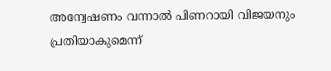അന്വേഷണം വന്നാൽ പിണറായി വിജയനും പ്രതിയാകുമെന്ന്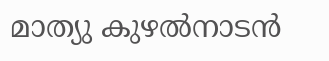മാത്യു കുഴല്‍നാടന്‍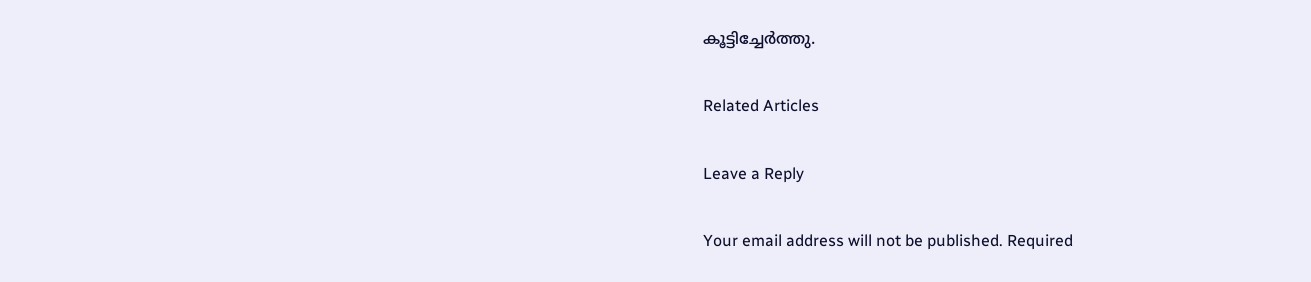കൂട്ടിച്ചേര്‍ത്തു.

Related Articles

Leave a Reply

Your email address will not be published. Required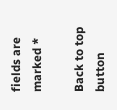fields are marked *

Back to top button